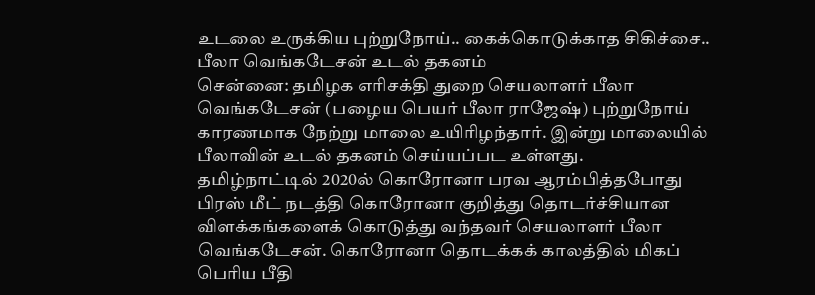உடலை உருக்கிய புற்றுநோய்.. கைக்கொடுக்காத சிகிச்சை.. பீலா வெங்கடேசன் உடல் தகனம்
சென்னை: தமிழக எரிசக்தி துறை செயலாளர் பீலா வெங்கடேசன் (பழைய பெயர் பீலா ராஜேஷ்) புற்றுநோய் காரணமாக நேற்று மாலை உயிரிழந்தார். இன்று மாலையில் பீலாவின் உடல் தகனம் செய்யப்பட உள்ளது.
தமிழ்நாட்டில் 2020ல் கொரோனா பரவ ஆரம்பித்தபோது பிரஸ் மீட் நடத்தி கொரோனா குறித்து தொடர்ச்சியான விளக்கங்களைக் கொடுத்து வந்தவர் செயலாளர் பீலா வெங்கடேசன். கொரோனா தொடக்கக் காலத்தில் மிகப் பெரிய பீதி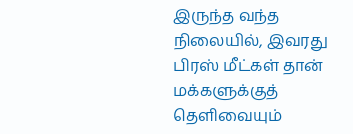இருந்த வந்த நிலையில், இவரது பிரஸ் மீட்கள் தான் மக்களுக்குத் தெளிவையும்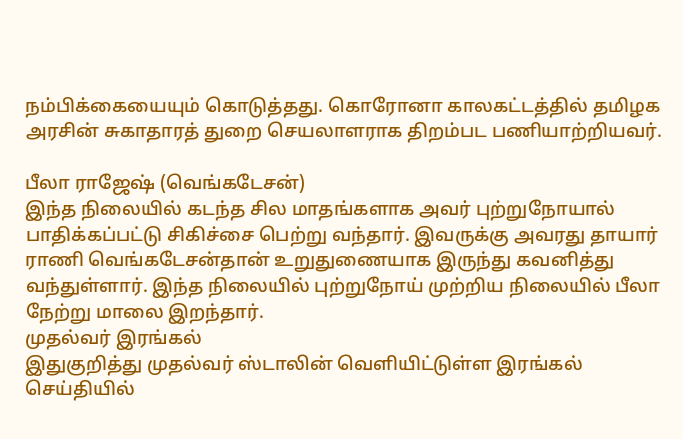நம்பிக்கையையும் கொடுத்தது. கொரோனா காலகட்டத்தில் தமிழக அரசின் சுகாதாரத் துறை செயலாளராக திறம்பட பணியாற்றியவர்.

பீலா ராஜேஷ் (வெங்கடேசன்)
இந்த நிலையில் கடந்த சில மாதங்களாக அவர் புற்றுநோயால் பாதிக்கப்பட்டு சிகிச்சை பெற்று வந்தார். இவருக்கு அவரது தாயார் ராணி வெங்கடேசன்தான் உறுதுணையாக இருந்து கவனித்து வந்துள்ளார். இந்த நிலையில் புற்றுநோய் முற்றிய நிலையில் பீலா நேற்று மாலை இறந்தார்.
முதல்வர் இரங்கல்
இதுகுறித்து முதல்வர் ஸ்டாலின் வெளியிட்டுள்ள இரங்கல் செய்தியில்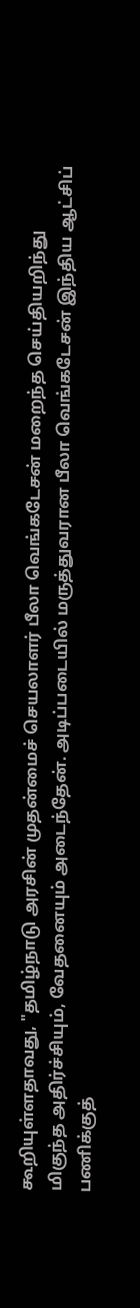கூறியுள்ளதாவது, "தமிழ்நாடு அரசின் முதன்மைச் செயலாளர் பீலா வெங்கடேசன் மறைந்த செய்தியறிந்து மிகுந்த அதிர்ச்சியும், வேதனையும் அடைந்தேன். அடிப்படையில் மருத்துவரான பீலா வெங்கடேசன் இந்திய ஆட்சிப் பணிக்குத்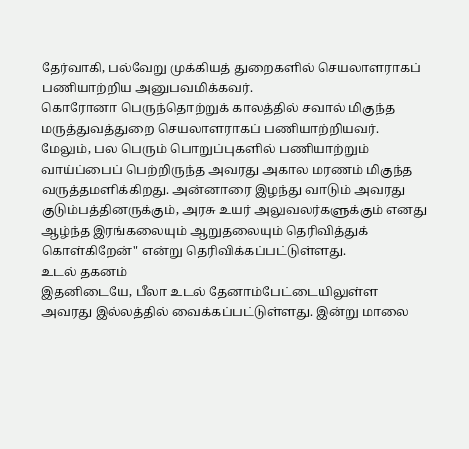தேர்வாகி, பல்வேறு முக்கியத் துறைகளில் செயலாளராகப் பணியாற்றிய அனுபவமிக்கவர்.
கொரோனா பெருந்தொற்றுக் காலத்தில் சவால் மிகுந்த மருத்துவத்துறை செயலாளராகப் பணியாற்றியவர். மேலும், பல பெரும் பொறுப்புகளில் பணியாற்றும் வாய்ப்பைப் பெற்றிருந்த அவரது அகால மரணம் மிகுந்த வருத்தமளிக்கிறது. அன்னாரை இழந்து வாடும் அவரது குடும்பத்தினருக்கும், அரசு உயர் அலுவலர்களுக்கும் எனது ஆழ்ந்த இரங்கலையும் ஆறுதலையும் தெரிவித்துக் கொள்கிறேன்" என்று தெரிவிக்கப்பட்டுள்ளது.
உடல் தகனம்
இதனிடையே, பீலா உடல் தேனாம்பேட்டையிலுள்ள அவரது இல்லத்தில் வைக்கப்பட்டுள்ளது. இன்று மாலை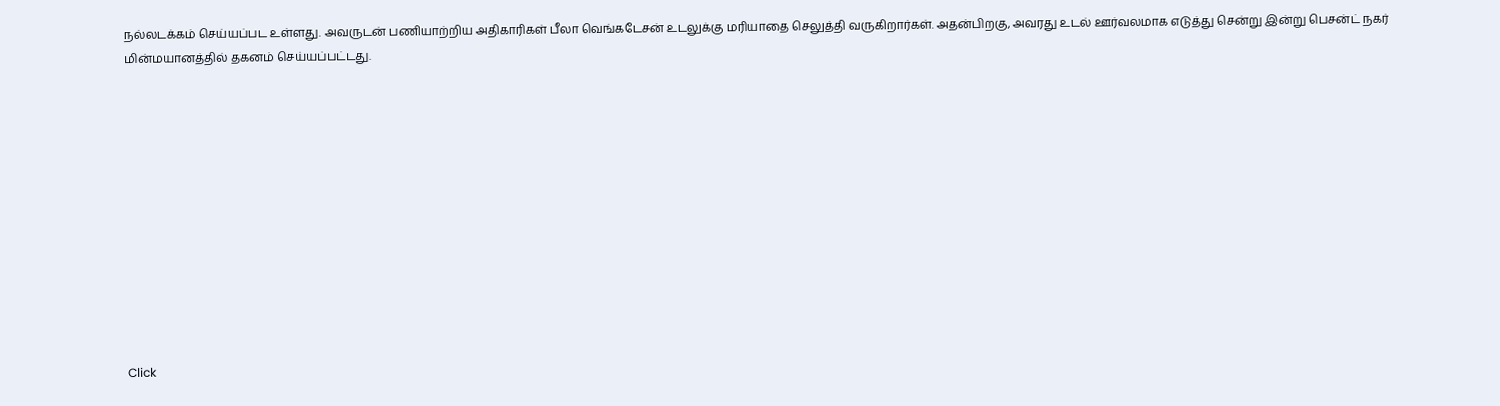நல்லடக்கம் செய்யப்பட உள்ளது. அவருடன் பணியாற்றிய அதிகாரிகள் பீலா வெங்கடேசன் உடலுக்கு மரியாதை செலுத்தி வருகிறார்கள். அதன்பிறகு, அவரது உடல் ஊர்வலமாக எடுத்து சென்று இன்று பெசன்ட் நகர் மின்மயானத்தில் தகனம் செய்யப்பட்டது.












Click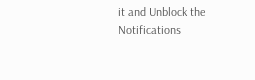it and Unblock the Notifications